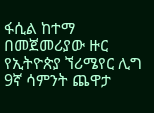ፋሲል ከተማ በመጀመሪያው ዙር የኢትዮጵያ ኘሪሜየር ሊግ 9ኛ ሳምንት ጨዋታ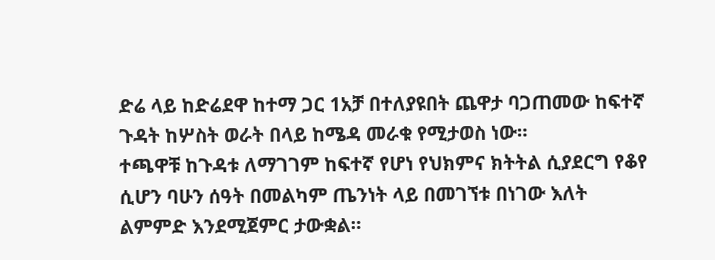ድሬ ላይ ከድሬደዋ ከተማ ጋር 1አቻ በተለያዩበት ጨዋታ ባጋጠመው ከፍተኛ ጉዳት ከሦስት ወራት በላይ ከሜዳ መራቁ የሚታወስ ነው።
ተጫዋቹ ከጉዳቱ ለማገገም ከፍተኛ የሆነ የህክምና ክትትል ሲያደርግ የቆየ ሲሆን ባሁን ሰዓት በመልካም ጤንነት ላይ በመገኘቱ በነገው እለት ልምምድ እንደሚጀምር ታውቋል።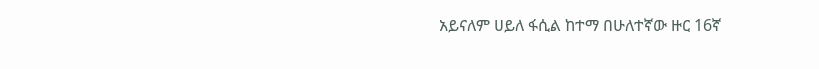አይናለም ሀይለ ፋሲል ከተማ በሁለተኛው ዙር 16ኛ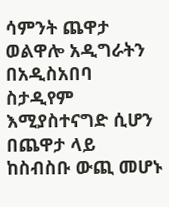ሳምንት ጨዋታ ወልዋሎ አዲግራትን በአዲስአበባ ስታዲየም እሚያስተናግድ ሲሆን በጨዋታ ላይ ከስብስቡ ውጪ መሆኑ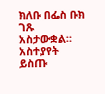ክለቡ በፌስ ቡክ ገጹ አስታውቋል።
አስተያየት ይስጡ